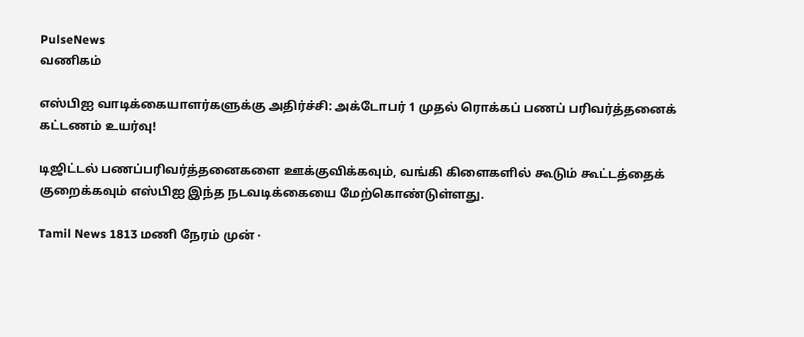PulseNews
வணிகம்

எஸ்பிஐ வாடிக்கையாளர்களுக்கு அதிர்ச்சி: அக்டோபர் 1 முதல் ரொக்கப் பணப் பரிவர்த்தனைக் கட்டணம் உயர்வு!

டிஜிட்டல் பணப்பரிவர்த்தனைகளை ஊக்குவிக்கவும், வங்கி கிளைகளில் கூடும் கூட்டத்தைக் குறைக்கவும் எஸ்பிஐ இந்த நடவடிக்கையை மேற்கொண்டுள்ளது.

Tamil News 1813 மணி நேரம் முன் ·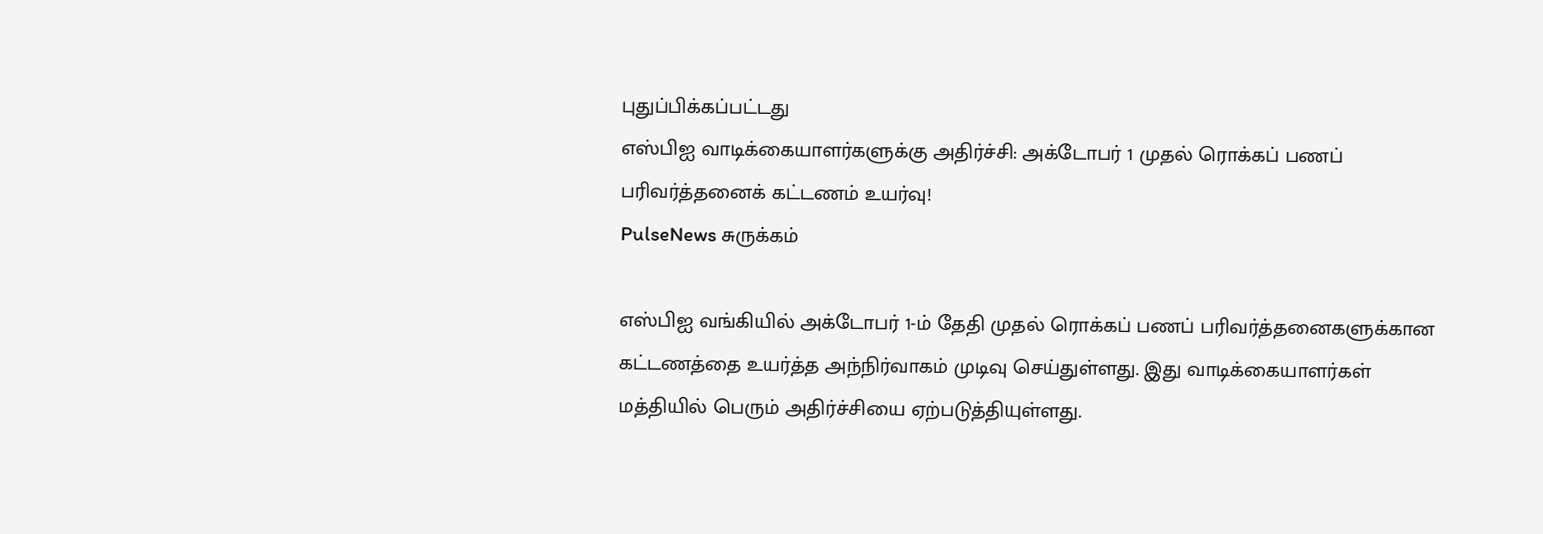புதுப்பிக்கப்பட்டது
எஸ்பிஐ வாடிக்கையாளர்களுக்கு அதிர்ச்சி: அக்டோபர் 1 முதல் ரொக்கப் பணப் பரிவர்த்தனைக் கட்டணம் உயர்வு!
PulseNews சுருக்கம்

எஸ்பிஐ வங்கியில் அக்டோபர் 1-ம் தேதி முதல் ரொக்கப் பணப் பரிவர்த்தனைகளுக்கான கட்டணத்தை உயர்த்த அந்நிர்வாகம் முடிவு செய்துள்ளது. இது வாடிக்கையாளர்கள் மத்தியில் பெரும் அதிர்ச்சியை ஏற்படுத்தியுள்ளது.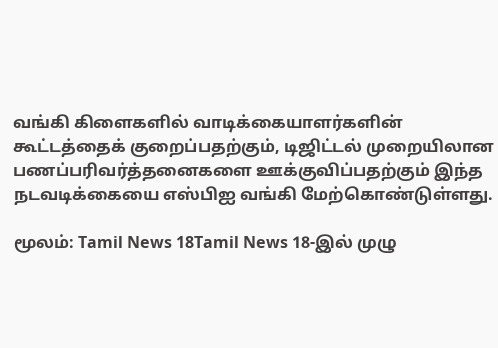வங்கி கிளைகளில் வாடிக்கையாளர்களின் கூட்டத்தைக் குறைப்பதற்கும், டிஜிட்டல் முறையிலான பணப்பரிவர்த்தனைகளை ஊக்குவிப்பதற்கும் இந்த நடவடிக்கையை எஸ்பிஐ வங்கி மேற்கொண்டுள்ளது.

மூலம்: Tamil News 18Tamil News 18-இல் முழு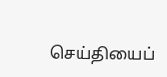செய்தியைப்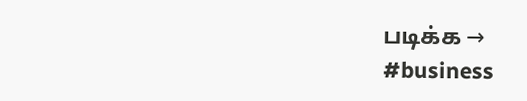படிக்க →
#business